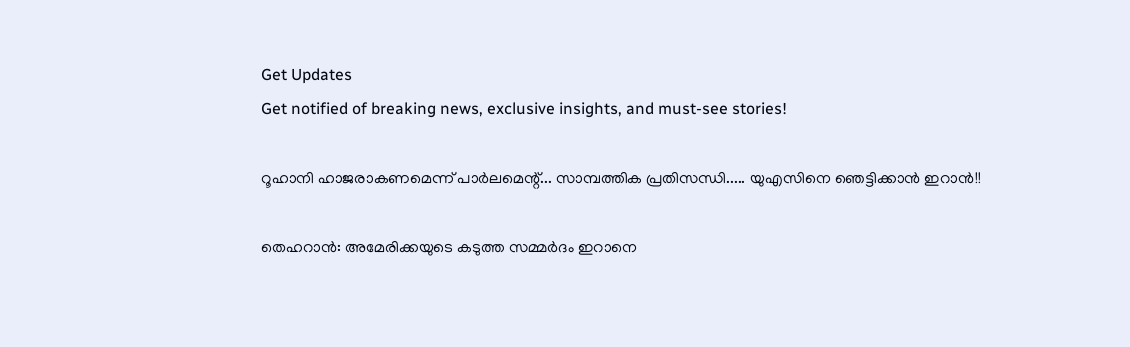Get Updates
Get notified of breaking news, exclusive insights, and must-see stories!

റൂഹാനി ഹാജരാകണമെന്ന് പാര്‍ലമെന്റ്... സാമ്പത്തിക പ്രതിസന്ധി..... യുഎസിനെ ഞെട്ടിക്കാന്‍ ഇറാന്‍!!

തെഹറാന്‍: അമേരിക്കയുടെ കടുത്ത സമ്മര്‍ദം ഇറാനെ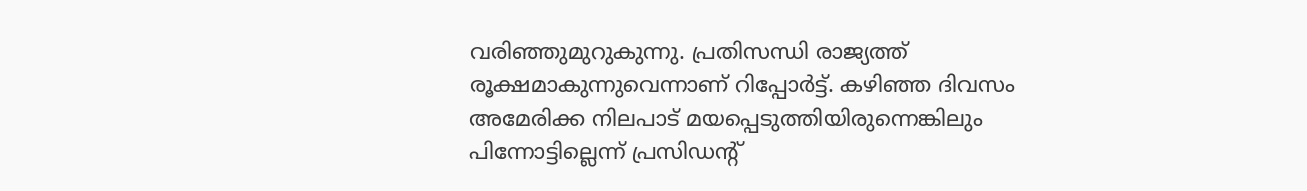വരിഞ്ഞുമുറുകുന്നു. പ്രതിസന്ധി രാജ്യത്ത് രൂക്ഷമാകുന്നുവെന്നാണ് റിപ്പോര്‍ട്ട്. കഴിഞ്ഞ ദിവസം അമേരിക്ക നിലപാട് മയപ്പെടുത്തിയിരുന്നെങ്കിലും പിന്നോട്ടില്ലെന്ന് പ്രസിഡന്റ്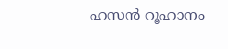ഹസന്‍ റൂഹാനം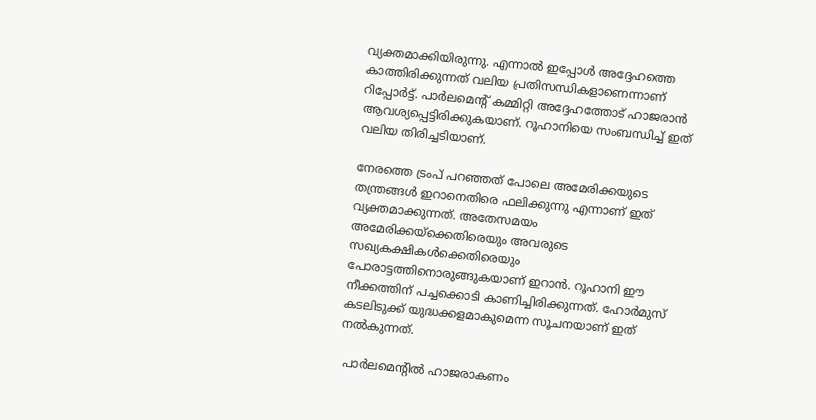വ്യക്തമാക്കിയിരുന്നു. എന്നാല്‍ ഇപ്പോള്‍ അദ്ദേഹത്തെ കാത്തിരിക്കുന്നത് വലിയ പ്രതിസന്ധികളാണെന്നാണ് റിപ്പോര്‍ട്ട്. പാര്‍ലമെന്റ് കമ്മിറ്റി അദ്ദേഹത്തോട് ഹാജരാന്‍ ആവശ്യപ്പെട്ടിരിക്കുകയാണ്. റൂഹാനിയെ സംബന്ധിച്ച് ഇത് വലിയ തിരിച്ചടിയാണ്.

നേരത്തെ ട്രംപ് പറഞ്ഞത് പോലെ അമേരിക്കയുടെ തന്ത്രങ്ങള്‍ ഇറാനെതിരെ ഫലിക്കുന്നു എന്നാണ് ഇത് വ്യക്തമാക്കുന്നത്. അതേസമയം അമേരിക്കയ്‌ക്കെതിരെയും അവരുടെ സഖ്യകക്ഷികള്‍ക്കെതിരെയും പോരാട്ടത്തിനൊരുങ്ങുകയാണ് ഇറാന്‍. റൂഹാനി ഈ നീക്കത്തിന് പച്ചക്കൊടി കാണിച്ചിരിക്കുന്നത്. ഹോര്‍മുസ് കടലിടുക്ക് യുദ്ധക്കളമാകുമെന്ന സൂചനയാണ് ഇത് നല്‍കുന്നത്.

 പാര്‍ലമെന്റില്‍ ഹാജരാകണം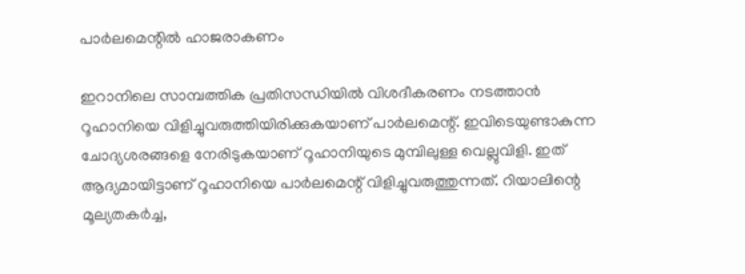പാര്‍ലമെന്റില്‍ ഹാജരാകണം

ഇറാനിലെ സാമ്പത്തിക പ്രതിസന്ധിയില്‍ വിശദീകരണം നടത്താന്‍ റൂഹാനിയെ വിളിച്ചുവരുത്തിയിരിക്കുകയാണ് പാര്‍ലമെന്റ്. ഇവിടെയുണ്ടാകുന്ന ചോദ്യശരങ്ങളെ നേരിടുകയാണ് റൂഹാനിയുടെ മുമ്പിലുള്ള വെല്ലുവിളി. ഇത് ആദ്യമായിട്ടാണ് റൂഹാനിയെ പാര്‍ലമെന്റ് വിളിച്ചുവരുത്തുന്നത്. റിയാലിന്റെ മൂല്യതകര്‍ച്ച,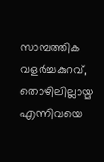സാമ്പത്തിക വളര്‍ച്ചകുറവ്, തൊഴിലില്ലായ്മ എന്നിവയെ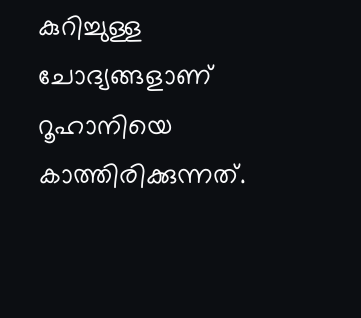കുറിച്ചുള്ള ചോദ്യങ്ങളാണ് റൂഹാനിയെ കാത്തിരിക്കുന്നത്.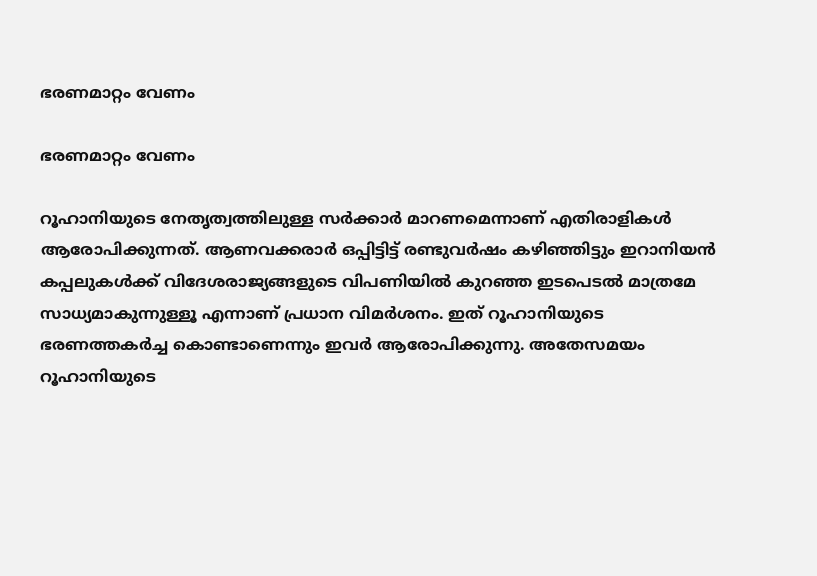ഭരണമാറ്റം വേണം

ഭരണമാറ്റം വേണം

റൂഹാനിയുടെ നേതൃത്വത്തിലുള്ള സര്‍ക്കാര്‍ മാറണമെന്നാണ് എതിരാളികള്‍ ആരോപിക്കുന്നത്. ആണവക്കരാര്‍ ഒപ്പിട്ടിട്ട് രണ്ടുവര്‍ഷം കഴിഞ്ഞിട്ടും ഇറാനിയന്‍ കപ്പലുകള്‍ക്ക് വിദേശരാജ്യങ്ങളുടെ വിപണിയില്‍ കുറഞ്ഞ ഇടപെടല്‍ മാത്രമേ സാധ്യമാകുന്നുള്ളൂ എന്നാണ് പ്രധാന വിമര്‍ശനം. ഇത് റൂഹാനിയുടെ ഭരണത്തകര്‍ച്ച കൊണ്ടാണെന്നും ഇവര്‍ ആരോപിക്കുന്നു. അതേസമയം റൂഹാനിയുടെ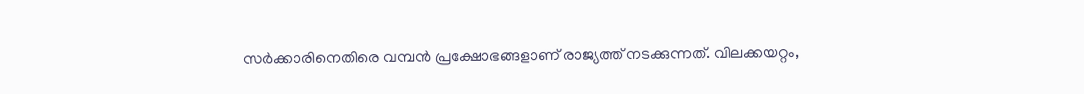സര്‍ക്കാരിനെതിരെ വമ്പന്‍ പ്രക്ഷോഭങ്ങളാണ് രാജ്യത്ത് നടക്കുന്നത്. വിലക്കയറ്റം,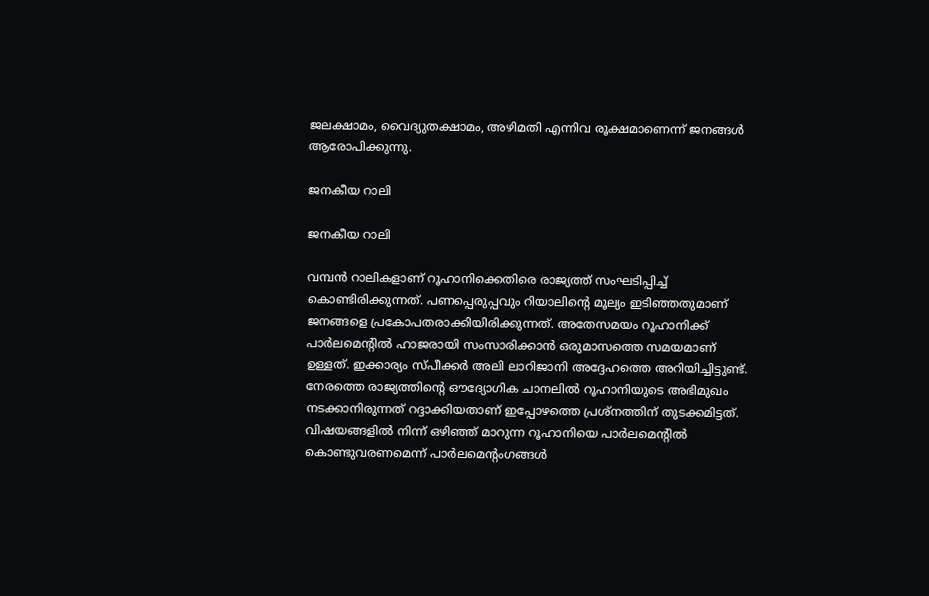ജലക്ഷാമം, വൈദ്യുതക്ഷാമം, അഴിമതി എന്നിവ രൂക്ഷമാണെന്ന് ജനങ്ങള്‍ ആരോപിക്കുന്നു.

ജനകീയ റാലി

ജനകീയ റാലി

വമ്പന്‍ റാലികളാണ് റൂഹാനിക്കെതിരെ രാജ്യത്ത് സംഘടിപ്പിച്ച് കൊണ്ടിരിക്കുന്നത്. പണപ്പെരുപ്പവും റിയാലിന്റെ മൂല്യം ഇടിഞ്ഞതുമാണ് ജനങ്ങളെ പ്രകോപതരാക്കിയിരിക്കുന്നത്. അതേസമയം റൂഹാനിക്ക് പാര്‍ലമെന്റില്‍ ഹാജരായി സംസാരിക്കാന്‍ ഒരുമാസത്തെ സമയമാണ് ഉള്ളത്. ഇക്കാര്യം സ്പീക്കര്‍ അലി ലാറിജാനി അദ്ദേഹത്തെ അറിയിച്ചിട്ടുണ്ട്. നേരത്തെ രാജ്യത്തിന്റെ ഔദ്യോഗിക ചാനലില്‍ റൂഹാനിയുടെ അഭിമുഖം നടക്കാനിരുന്നത് റദ്ദാക്കിയതാണ് ഇപ്പോഴത്തെ പ്രശ്‌നത്തിന് തുടക്കമിട്ടത്. വിഷയങ്ങളില്‍ നിന്ന് ഒഴിഞ്ഞ് മാറുന്ന റൂഹാനിയെ പാര്‍ലമെന്റില്‍ കൊണ്ടുവരണമെന്ന് പാര്‍ലമെന്റംഗങ്ങള്‍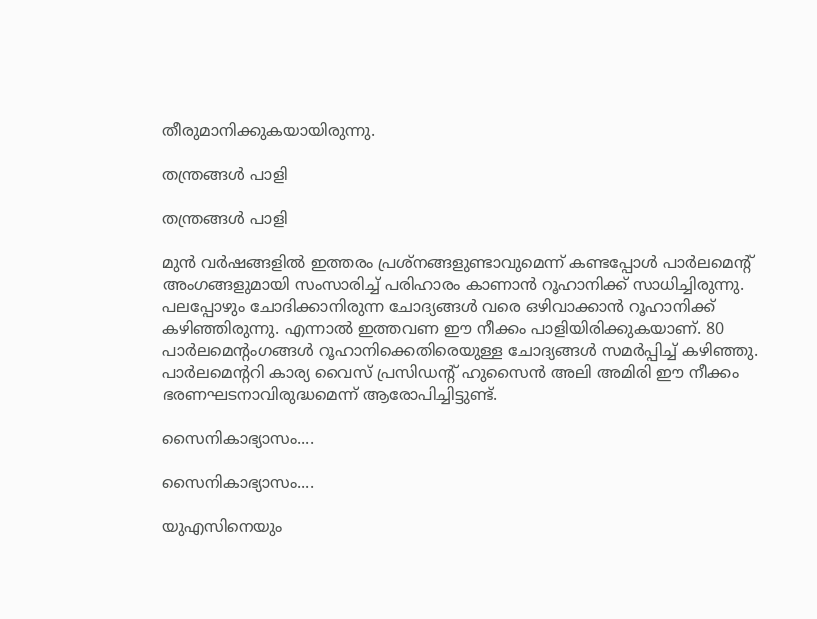തീരുമാനിക്കുകയായിരുന്നു.

തന്ത്രങ്ങള്‍ പാളി

തന്ത്രങ്ങള്‍ പാളി

മുന്‍ വര്‍ഷങ്ങളില്‍ ഇത്തരം പ്രശ്‌നങ്ങളുണ്ടാവുമെന്ന് കണ്ടപ്പോള്‍ പാര്‍ലമെന്റ് അംഗങ്ങളുമായി സംസാരിച്ച് പരിഹാരം കാണാന്‍ റൂഹാനിക്ക് സാധിച്ചിരുന്നു. പലപ്പോഴും ചോദിക്കാനിരുന്ന ചോദ്യങ്ങള്‍ വരെ ഒഴിവാക്കാന്‍ റൂഹാനിക്ക് കഴിഞ്ഞിരുന്നു. എന്നാല്‍ ഇത്തവണ ഈ നീക്കം പാളിയിരിക്കുകയാണ്. 80 പാര്‍ലമെന്റംഗങ്ങള്‍ റൂഹാനിക്കെതിരെയുള്ള ചോദ്യങ്ങള്‍ സമര്‍പ്പിച്ച് കഴിഞ്ഞു. പാര്‍ലമെന്ററി കാര്യ വൈസ് പ്രസിഡന്റ് ഹുസൈന്‍ അലി അമിരി ഈ നീക്കം ഭരണഘടനാവിരുദ്ധമെന്ന് ആരോപിച്ചിട്ടുണ്ട്.

സൈനികാഭ്യാസം....

സൈനികാഭ്യാസം....

യുഎസിനെയും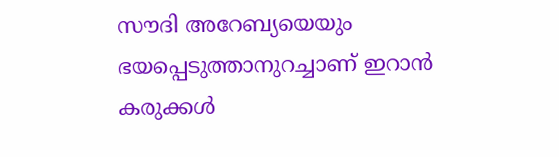സൗദി അറേബ്യയെയും ഭയപ്പെടുത്താനുറച്ചാണ് ഇറാന്‍ കരുക്കള്‍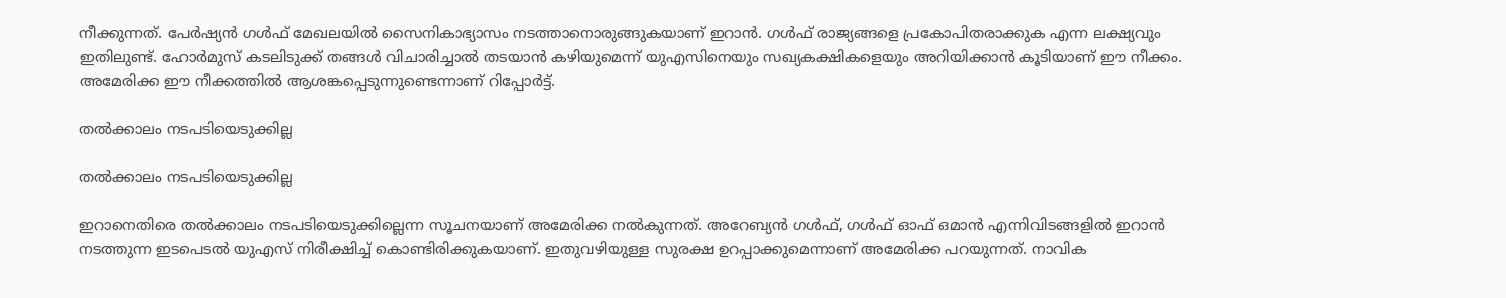നീക്കുന്നത്. പേര്‍ഷ്യന്‍ ഗള്‍ഫ് മേഖലയില്‍ സൈനികാഭ്യാസം നടത്താനൊരുങ്ങുകയാണ് ഇറാന്‍. ഗള്‍ഫ് രാജ്യങ്ങളെ പ്രകോപിതരാക്കുക എന്ന ലക്ഷ്യവും ഇതിലുണ്ട്. ഹോര്‍മുസ് കടലിടുക്ക് തങ്ങള്‍ വിചാരിച്ചാല്‍ തടയാന്‍ കഴിയുമെന്ന് യുഎസിനെയും സഖ്യകക്ഷികളെയും അറിയിക്കാന്‍ കൂടിയാണ് ഈ നീക്കം. അമേരിക്ക ഈ നീക്കത്തില്‍ ആശങ്കപ്പെടുന്നുണ്ടെന്നാണ് റിപ്പോര്‍ട്ട്.

തല്‍ക്കാലം നടപടിയെടുക്കില്ല

തല്‍ക്കാലം നടപടിയെടുക്കില്ല

ഇറാനെതിരെ തല്‍ക്കാലം നടപടിയെടുക്കില്ലെന്ന സൂചനയാണ് അമേരിക്ക നല്‍കുന്നത്. അറേബ്യന്‍ ഗള്‍ഫ്, ഗള്‍ഫ് ഓഫ് ഒമാന്‍ എന്നിവിടങ്ങളില്‍ ഇറാന്‍ നടത്തുന്ന ഇടപെടല്‍ യുഎസ് നിരീക്ഷിച്ച് കൊണ്ടിരിക്കുകയാണ്. ഇതുവഴിയുള്ള സുരക്ഷ ഉറപ്പാക്കുമെന്നാണ് അമേരിക്ക പറയുന്നത്. നാവിക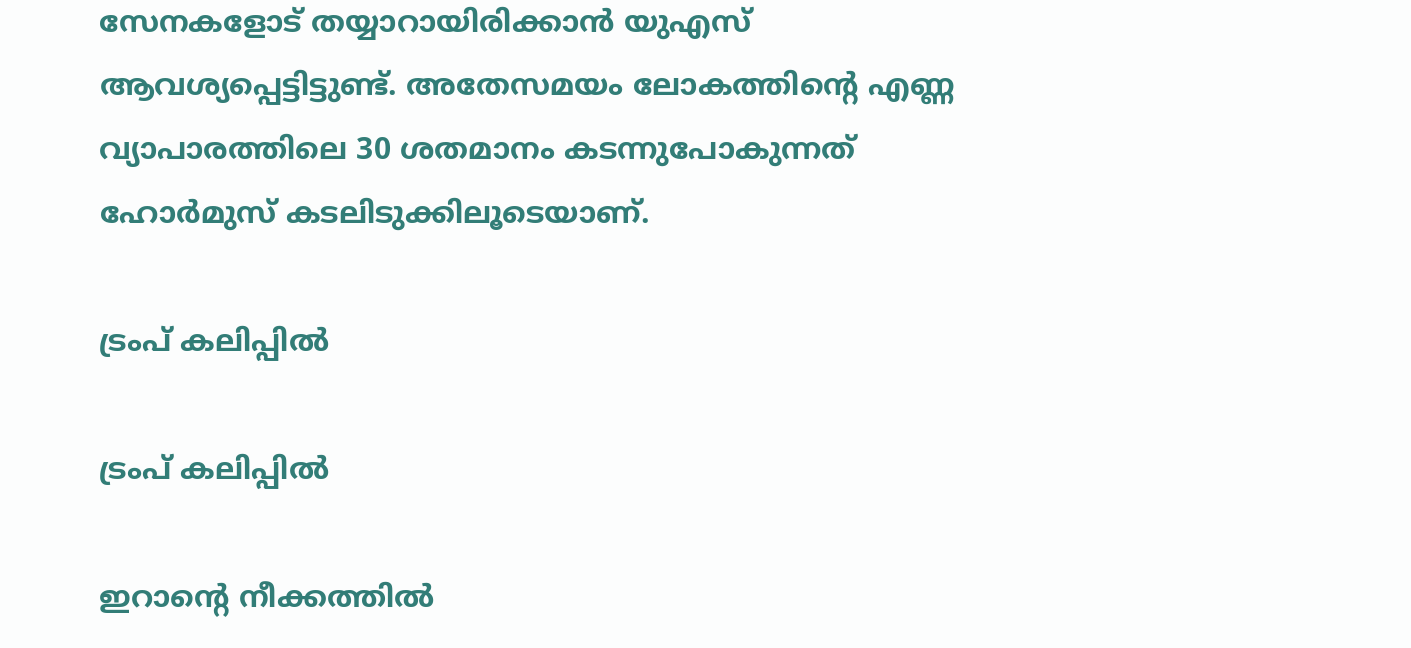സേനകളോട് തയ്യാറായിരിക്കാന്‍ യുഎസ് ആവശ്യപ്പെട്ടിട്ടുണ്ട്. അതേസമയം ലോകത്തിന്റെ എണ്ണ വ്യാപാരത്തിലെ 30 ശതമാനം കടന്നുപോകുന്നത് ഹോര്‍മുസ് കടലിടുക്കിലൂടെയാണ്.

ട്രംപ് കലിപ്പില്‍

ട്രംപ് കലിപ്പില്‍

ഇറാന്റെ നീക്കത്തില്‍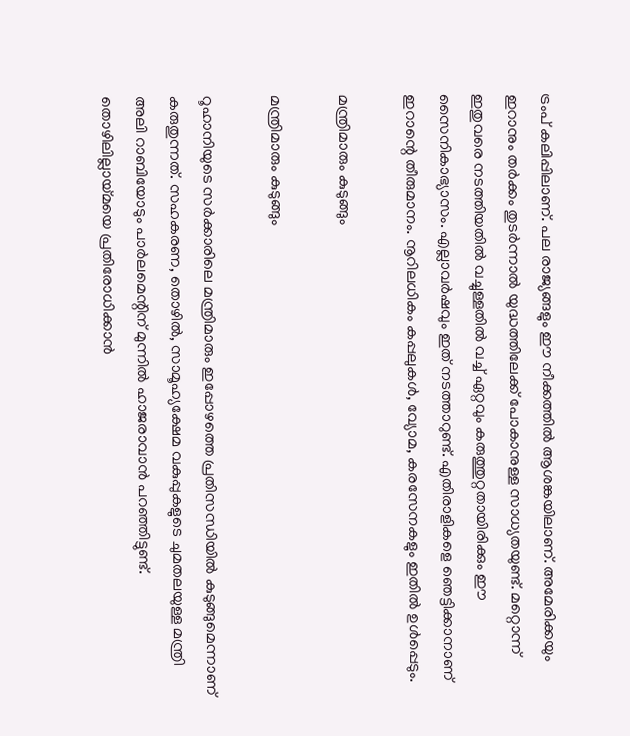ട്രംപ് കലിപ്പിലാണ്. പല രാജ്യങ്ങളും ഈ നീക്കത്തില്‍ ആശങ്കയിലാണ്. അമേരിക്കയും ഇറാനും തര്‍ക്കം തുടര്‍ന്നാല്‍ യുദ്ധത്തിലേക്ക് പോകാനുള്ള സാധ്യതയുണ്ട്. മറ്റൊന്ന് ഇതുവരെ നടത്തിയതില്‍ വച്ചുള്ളതില്‍ വച്ച് ഏറ്റവും കരുത്തുറ്റതായിരിക്കും ഈ സൈനികാഭ്യാസം. എല്ലാവര്‍ഷവും ഇത് നടത്താറുണ്ട്. എതിരാളികളെ ഞെട്ടിക്കാനാണ് ഇറാന്റെ തീരുമാനം. നൂറിലധികം കപ്പലുകള്‍, വ്യോമ, കരസേനകളും ഇതില്‍ ഉള്‍പ്പെടും.

മന്ത്രിമാരും കുടുങ്ങും

മന്ത്രിമാരും കുടുങ്ങും

റൂഹാനിയുടെ സര്‍ക്കാരിലെ മന്ത്രിമാരും ഇപ്പോഴത്തെ പ്രതിസന്ധിയില്‍ കുടുങ്ങുമെന്നാണ് കരുതുന്നത്. സഹകരണ, തൊഴില്‍, സാമൂഹ്യക്ഷേമ വകുപ്പുകളുടെ ചുമതലയുള്ള മന്ത്രി അലി റാബിയോടും പാര്‍ലമെന്റിന് മുന്നില്‍ ഹാജരാവാന്‍ പറഞ്ഞിട്ടുണ്ട്. തൊഴിലില്ലായ്മയെ പ്രതിരോധിക്കാന്‍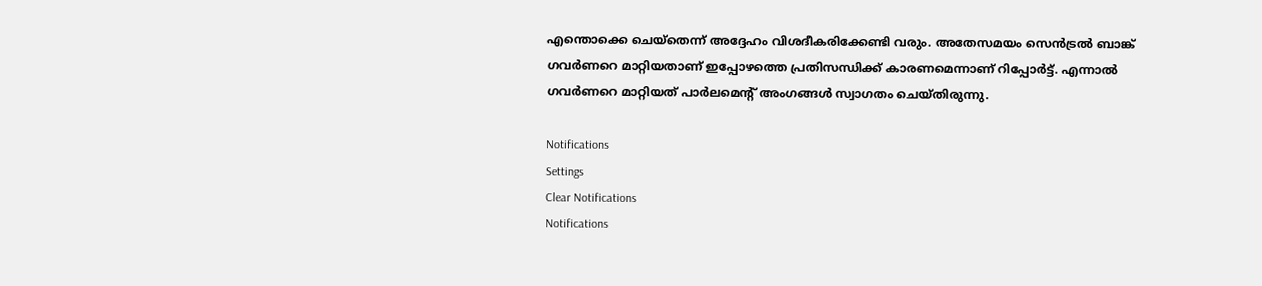എന്തൊക്കെ ചെയ്‌തെന്ന് അദ്ദേഹം വിശദീകരിക്കേണ്ടി വരും. അതേസമയം സെന്‍ട്രല്‍ ബാങ്ക് ഗവര്‍ണറെ മാറ്റിയതാണ് ഇപ്പോഴത്തെ പ്രതിസന്ധിക്ക് കാരണമെന്നാണ് റിപ്പോര്‍ട്ട്. എന്നാല്‍ ഗവര്‍ണറെ മാറ്റിയത് പാര്‍ലമെന്റ് അംഗങ്ങള്‍ സ്വാഗതം ചെയ്തിരുന്നു.

Notifications
Settings
Clear Notifications
Notifications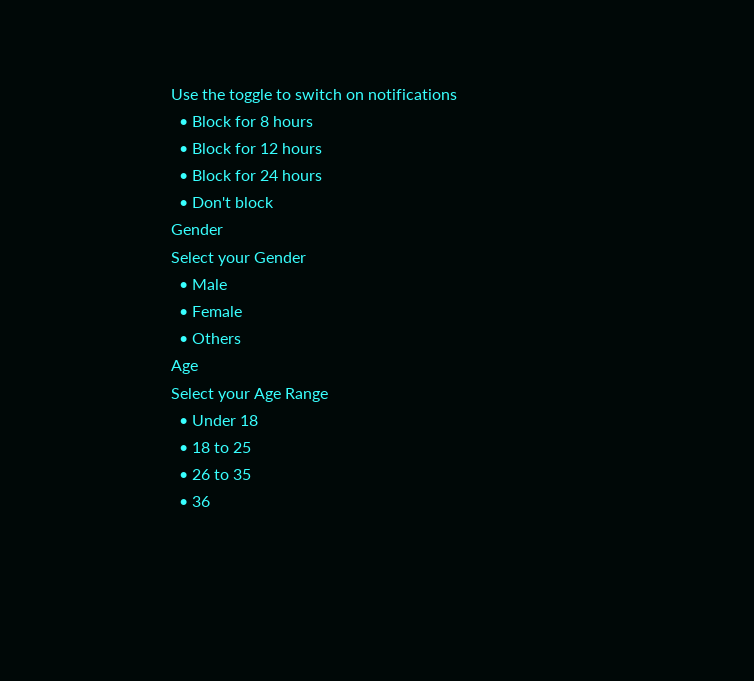Use the toggle to switch on notifications
  • Block for 8 hours
  • Block for 12 hours
  • Block for 24 hours
  • Don't block
Gender
Select your Gender
  • Male
  • Female
  • Others
Age
Select your Age Range
  • Under 18
  • 18 to 25
  • 26 to 35
  • 36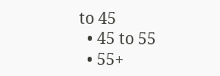to 45
  • 45 to 55
  • 55+